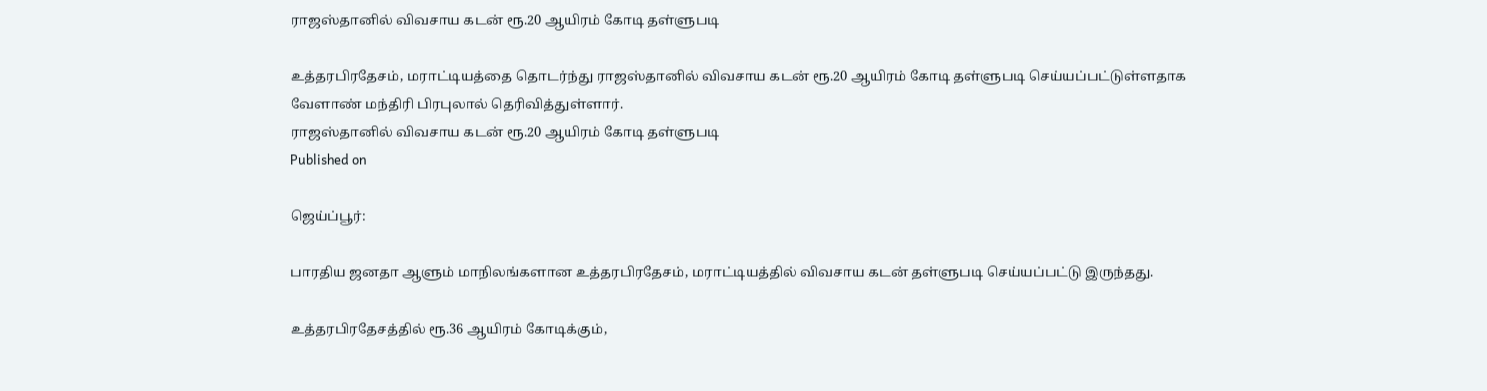ராஜஸ்தானில் விவசாய கடன் ரூ.20 ஆயிரம் கோடி தள்ளுபடி

உத்தரபிரதேசம், மராட்டியத்தை தொடர்ந்து ராஜஸ்தானில் விவசாய கடன் ரூ.20 ஆயிரம் கோடி தள்ளுபடி செய்யப்பட்டுள்ளதாக வேளாண் மந்திரி பிரபுலால் தெரிவித்துள்ளார்.
ராஜஸ்தானில் விவசாய கடன் ரூ.20 ஆயிரம் கோடி தள்ளுபடி
Published on

ஜெய்ப்பூர்:

பாரதிய ஜனதா ஆளும் மாநிலங்களான உத்தரபிரதேசம், மராட்டியத்தில் விவசாய கடன் தள்ளுபடி செய்யப்பட்டு இருந்தது.

உத்தரபிரதேசத்தில் ரூ.36 ஆயிரம் கோடிக்கும்,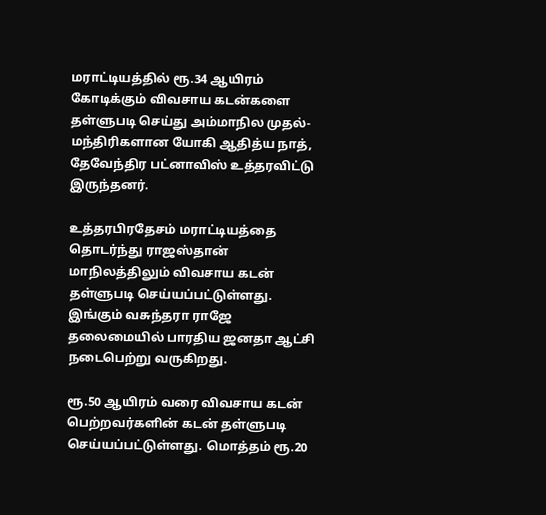மராட்டியத்தில் ரூ.34 ஆயிரம் கோடிக்கும் விவசாய கடன்களை தள்ளுபடி செய்து அம்மாநில முதல்-மந்திரிகளான யோகி ஆதித்ய நாத், தேவேந்திர பட்னாவிஸ் உத்தரவிட்டு இருந்தனர்.

உத்தரபிரதேசம் மராட்டியத்தை தொடர்ந்து ராஜஸ்தான் மாநிலத்திலும் விவசாய கடன் தள்ளுபடி செய்யப்பட்டுள்ளது. இங்கும் வசுந்தரா ராஜே தலைமையில் பாரதிய ஜனதா ஆட்சி நடைபெற்று வருகிறது.

ரூ.50 ஆயிரம் வரை விவசாய கடன் பெற்றவர்களின் கடன் தள்ளுபடி செய்யப்பட்டுள்ளது. மொத்தம் ரூ.20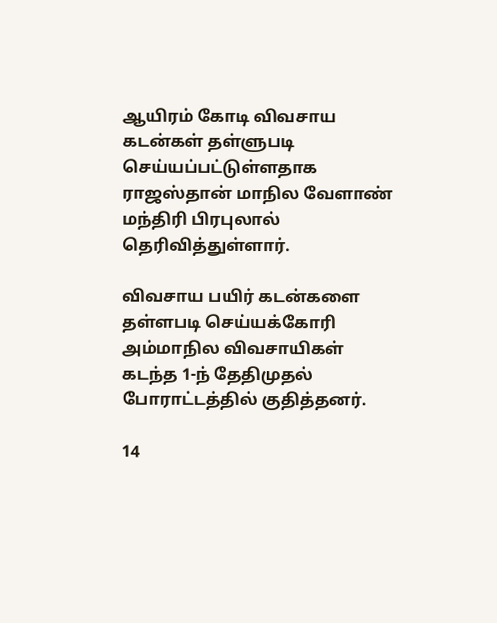ஆயிரம் கோடி விவசாய கடன்கள் தள்ளுபடி செய்யப்பட்டுள்ளதாக ராஜஸ்தான் மாநில வேளாண் மந்திரி பிரபுலால் தெரிவித்துள்ளார்.

விவசாய பயிர் கடன்களை தள்ளபடி செய்யக்கோரி அம்மாநில விவசாயிகள் கடந்த 1-ந் தேதிமுதல் போராட்டத்தில் குதித்தனர்.

14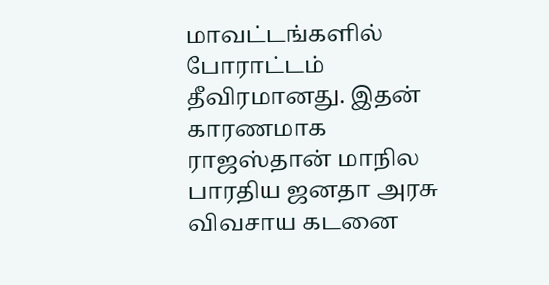மாவட்டங்களில் போராட்டம் தீவிரமானது. இதன் காரணமாக ராஜஸ்தான் மாநில பாரதிய ஜனதா அரசு விவசாய கடனை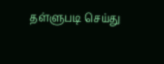தள்ளுபடி செய்து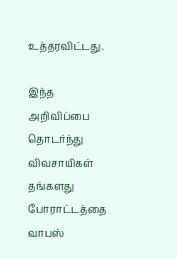உத்தரவிட்டது.

இந்த அறிவிப்பை தொடர்ந்து விவசாயிகள் தங்களது போராட்டத்தை வாபஸ்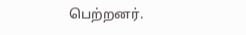பெற்றனர்.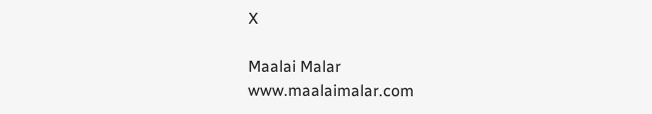X

Maalai Malar
www.maalaimalar.com